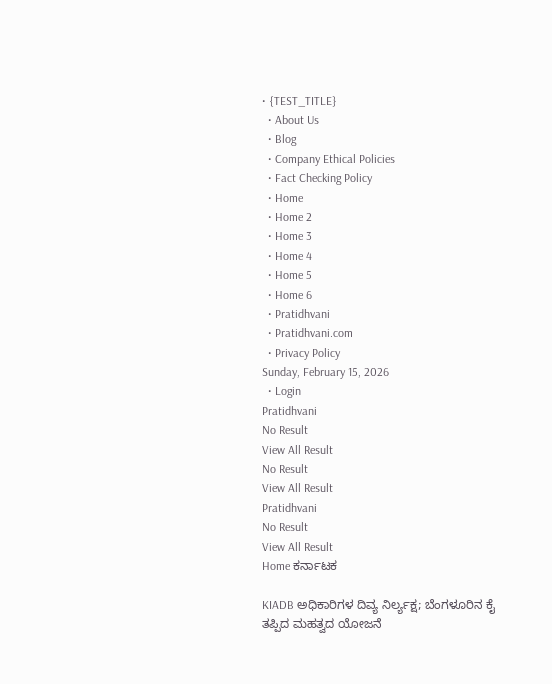• {TEST_TITLE}
  • About Us
  • Blog
  • Company Ethical Policies
  • Fact Checking Policy
  • Home
  • Home 2
  • Home 3
  • Home 4
  • Home 5
  • Home 6
  • Pratidhvani
  • Pratidhvani.com
  • Privacy Policy
Sunday, February 15, 2026
  • Login
Pratidhvani
No Result
View All Result
No Result
View All Result
Pratidhvani
No Result
View All Result
Home ಕರ್ನಾಟಕ

KIADB ಅಧಿಕಾರಿಗಳ ದಿವ್ಯ ನಿರ್ಲ್ಯಕ್ಷ; ಬೆಂಗಳೂರಿನ ಕೈ ತಪ್ಪಿದ ಮಹತ್ವದ ಯೋಜನೆ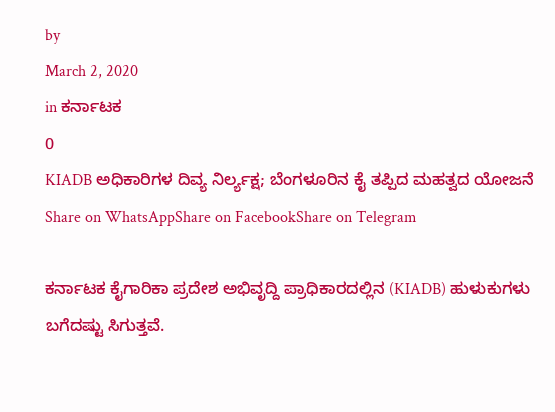by
March 2, 2020
in ಕರ್ನಾಟಕ
0
KIADB ಅಧಿಕಾರಿಗಳ ದಿವ್ಯ ನಿರ್ಲ್ಯಕ್ಷ; ಬೆಂಗಳೂರಿನ ಕೈ ತಪ್ಪಿದ ಮಹತ್ವದ ಯೋಜನೆ
Share on WhatsAppShare on FacebookShare on Telegram

ಕರ್ನಾಟಕ ಕೈಗಾರಿಕಾ ಪ್ರದೇಶ ಅಭಿವೃದ್ದಿ ಪ್ರಾಧಿಕಾರದಲ್ಲಿನ (KIADB) ಹುಳುಕುಗಳು ಬಗೆದಷ್ಟು ಸಿಗುತ್ತವೆ.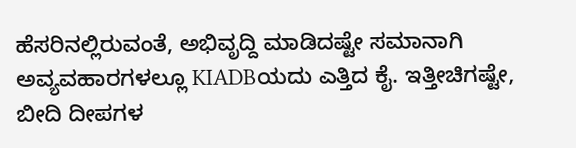ಹೆಸರಿನಲ್ಲಿರುವಂತೆ, ಅಭಿವೃದ್ದಿ ಮಾಡಿದಷ್ಟೇ ಸಮಾನಾಗಿ ಅವ್ಯವಹಾರಗಳಲ್ಲೂ KIADBಯದು ಎತ್ತಿದ ಕೈ. ಇತ್ತೀಚಿಗಷ್ಟೇ, ಬೀದಿ ದೀಪಗಳ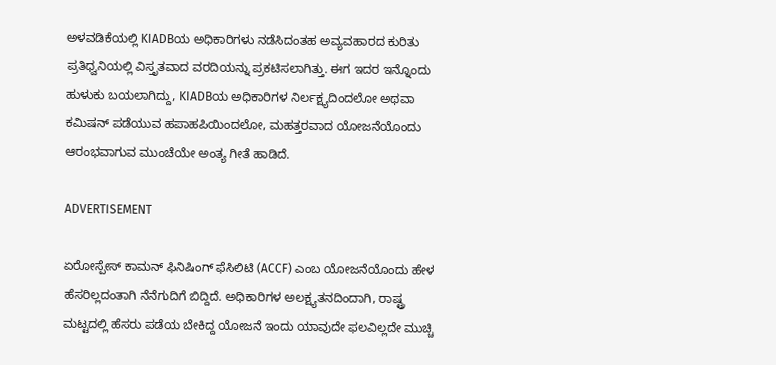ಅಳವಡಿಕೆಯಲ್ಲಿ KIADBಯ ಅಧಿಕಾರಿಗಳು ನಡೆಸಿದಂತಹ ಅವ್ಯವಹಾರದ ಕುರಿತು ಪ್ರತಿಧ್ವನಿಯಲ್ಲಿ ವಿಸ್ತೃತವಾದ ವರದಿಯನ್ನು ಪ್ರಕಟಿಸಲಾಗಿತ್ತು. ಈಗ ಇದರ ಇನ್ನೊಂದು ಹುಳುಕು ಬಯಲಾಗಿದ್ದು, KIADBಯ ಅಧಿಕಾರಿಗಳ ನಿರ್ಲಕ್ಷ್ಯದಿಂದಲೋ ಅಥವಾ ಕಮಿಷನ್‌ ಪಡೆಯುವ ಹಪಾಹಪಿಯಿಂದಲೋ, ಮಹತ್ತರವಾದ ಯೋಜನೆಯೊಂದು ಆರಂಭವಾಗುವ ಮುಂಚೆಯೇ ಅಂತ್ಯ ಗೀತೆ ಹಾಡಿದೆ.

ADVERTISEMENT

ಏರೋಸ್ಪೇಸ್‌ ಕಾಮನ್‌ ಫಿನಿಷಿಂಗ್‌ ಫೆಸಿಲಿಟಿ (ACCF) ಎಂಬ ಯೋಜನೆಯೊಂದು ಹೇಳ ಹೆಸರಿಲ್ಲದಂತಾಗಿ ನೆನೆಗುದಿಗೆ ಬಿದ್ದಿದೆ. ಅಧಿಕಾರಿಗಳ ಅಲಕ್ಷ್ಯತನದಿಂದಾಗಿ, ರಾಷ್ಟ್ರ ಮಟ್ಟದಲ್ಲಿ ಹೆಸರು ಪಡೆಯ ಬೇಕಿದ್ದ ಯೋಜನೆ ಇಂದು ಯಾವುದೇ ಫಲವಿಲ್ಲದೇ ಮುಚ್ಚಿ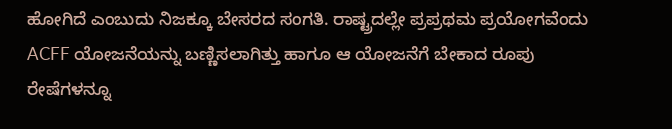ಹೋಗಿದೆ ಎಂಬುದು ನಿಜಕ್ಕೂ ಬೇಸರದ ಸಂಗತಿ. ರಾಷ್ಟ್ರದಲ್ಲೇ ಪ್ರಪ್ರಥಮ ಪ್ರಯೋಗವೆಂದು ACFF ಯೋಜನೆಯನ್ನು ಬಣ್ಣಿಸಲಾಗಿತ್ತು ಹಾಗೂ ಆ ಯೋಜನೆಗೆ ಬೇಕಾದ ರೂಪು ರೇಷೆಗಳನ್ನೂ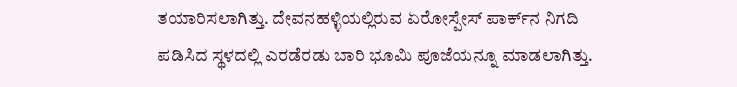ತಯಾರಿಸಲಾಗಿತ್ತು. ದೇವನಹಳ್ಳಿಯಲ್ಲಿರುವ ಏರೋಸ್ಪೇಸ್‌ ಪಾರ್ಕ್‌ನ ನಿಗದಿ ಪಡಿಸಿದ ಸ್ಥಳದಲ್ಲಿ ಎರಡೆರಡು ಬಾರಿ ಭೂಮಿ ಪೂಜೆಯನ್ನೂ ಮಾಡಲಾಗಿತ್ತು.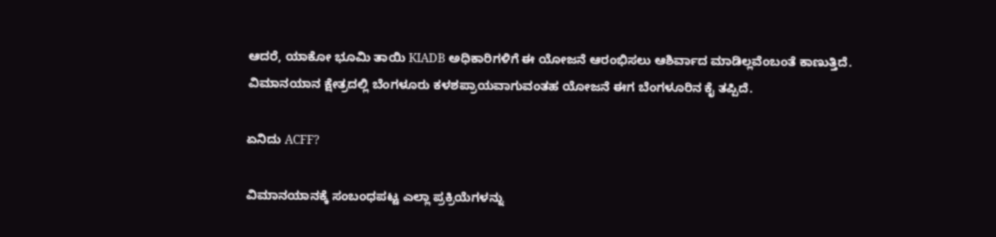ಆದರೆ, ಯಾಕೋ ಭೂಮಿ ತಾಯಿ KIADB ಅಧಿಕಾರಿಗಳಿಗೆ ಈ ಯೋಜನೆ ಆರಂಭಿಸಲು ಆಶಿರ್ವಾದ ಮಾಡಿಲ್ಲವೆಂಬಂತೆ ಕಾಣುತ್ತಿದೆ. ವಿಮಾನಯಾನ ಕ್ಷೇತ್ರದಲ್ಲಿ ಬೆಂಗಳೂರು ಕಳಶಪ್ರಾಯವಾಗುವಂತಹ ಯೋಜನೆ ಈಗ ಬೆಂಗಳೂರಿನ ಕೈ ತಪ್ಪಿದೆ.

ಏನಿದು ACFF?

ವಿಮಾನಯಾನಕ್ಕೆ ಸಂಬಂಧಪಟ್ಟ ಎಲ್ಲಾ ಪ್ರಕ್ರಿಯೆಗಳನ್ನು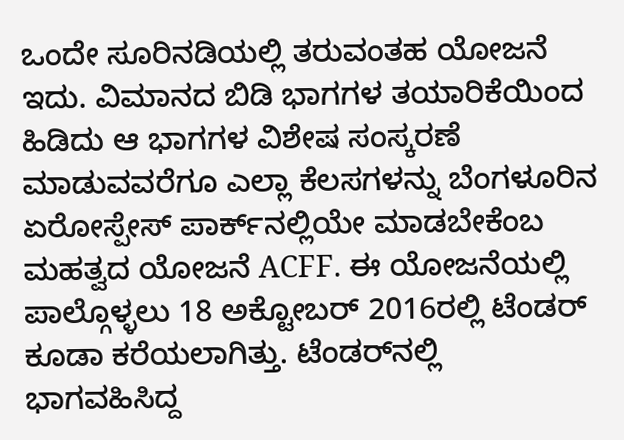ಒಂದೇ ಸೂರಿನಡಿಯಲ್ಲಿ ತರುವಂತಹ ಯೋಜನೆ ಇದು. ವಿಮಾನದ ಬಿಡಿ ಭಾಗಗಳ ತಯಾರಿಕೆಯಿಂದ ಹಿಡಿದು ಆ ಭಾಗಗಳ ವಿಶೇಷ ಸಂಸ್ಕರಣೆ ಮಾಡುವವರೆಗೂ ಎಲ್ಲಾ ಕೆಲಸಗಳನ್ನು ಬೆಂಗಳೂರಿನ ಏರೋಸ್ಪೇಸ್‌ ಪಾರ್ಕ್‌ನಲ್ಲಿಯೇ ಮಾಡಬೇಕೆಂಬ ಮಹತ್ವದ ಯೋಜನೆ ACFF. ಈ ಯೋಜನೆಯಲ್ಲಿ ಪಾಲ್ಗೊಳ್ಳಲು 18 ಅಕ್ಟೋಬರ್‌ 2016ರಲ್ಲಿ ಟೆಂಡರ್‌ ಕೂಡಾ ಕರೆಯಲಾಗಿತ್ತು. ಟೆಂಡರ್‌ನಲ್ಲಿ ಭಾಗವಹಿಸಿದ್ದ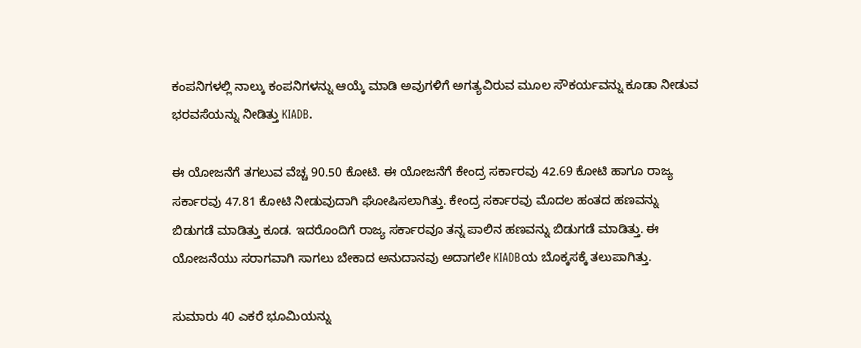ಕಂಪನಿಗಳಲ್ಲಿ ನಾಲ್ಕು ಕಂಪನಿಗಳನ್ನು ಆಯ್ಕೆ ಮಾಡಿ ಅವುಗಳಿಗೆ ಅಗತ್ಯವಿರುವ ಮೂಲ ಸೌಕರ್ಯವನ್ನು ಕೂಡಾ ನೀಡುವ ಭರವಸೆಯನ್ನು ನೀಡಿತ್ತು KIADB.

ಈ ಯೋಜನೆಗೆ ತಗಲುವ ವೆಚ್ಚ 90.50 ಕೋಟಿ. ಈ ಯೋಜನೆಗೆ ಕೇಂದ್ರ ಸರ್ಕಾರವು 42.69 ಕೋಟಿ ಹಾಗೂ ರಾಜ್ಯ ಸರ್ಕಾರವು 47.81 ಕೋಟಿ ನೀಡುವುದಾಗಿ ಘೋಷಿಸಲಾಗಿತ್ತು. ಕೇಂದ್ರ ಸರ್ಕಾರವು ಮೊದಲ ಹಂತದ ಹಣವನ್ನು ಬಿಡುಗಡೆ ಮಾಡಿತ್ತು ಕೂಡ. ಇದರೊಂದಿಗೆ ರಾಜ್ಯ ಸರ್ಕಾರವೂ ತನ್ನ ಪಾಲಿನ ಹಣವನ್ನು ಬಿಡುಗಡೆ ಮಾಡಿತ್ತು. ಈ ಯೋಜನೆಯು ಸರಾಗವಾಗಿ ಸಾಗಲು ಬೇಕಾದ ಅನುದಾನವು ಅದಾಗಲೇ KIADBಯ ಬೊಕ್ಕಸಕ್ಕೆ ತಲುಪಾಗಿತ್ತು.

ಸುಮಾರು 40 ಎಕರೆ ಭೂಮಿಯನ್ನು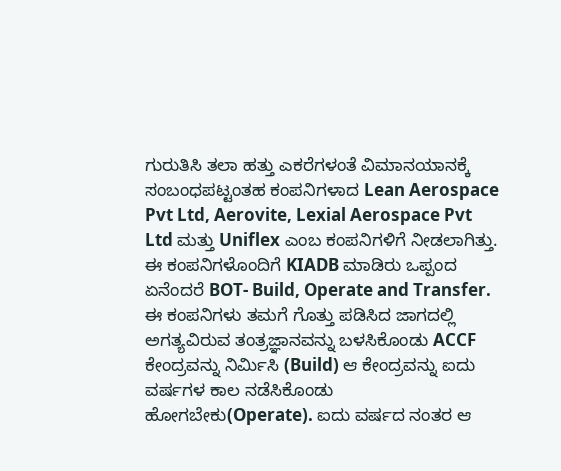ಗುರುತಿಸಿ ತಲಾ ಹತ್ತು ಎಕರೆಗಳಂತೆ ವಿಮಾನಯಾನಕ್ಕೆ ಸಂಬಂಧಪಟ್ಟಂತಹ ಕಂಪನಿಗಳಾದ Lean Aerospace Pvt Ltd, Aerovite, Lexial Aerospace Pvt Ltd ಮತ್ತು Uniflex ಎಂಬ ಕಂಪನಿಗಳಿಗೆ ನೀಡಲಾಗಿತ್ತು. ಈ ಕಂಪನಿಗಳೊಂದಿಗೆ KIADB ಮಾಡಿರು ಒಪ್ಪಂದ ಏನೆಂದರೆ BOT- Build, Operate and Transfer. ಈ ಕಂಪನಿಗಳು ತಮಗೆ ಗೊತ್ತು ಪಡಿಸಿದ ಜಾಗದಲ್ಲಿ ಅಗತ್ಯವಿರುವ ತಂತ್ರಜ್ಞಾನವನ್ನು ಬಳಸಿಕೊಂಡು ACCF ಕೇಂದ್ರವನ್ನು ನಿರ್ಮಿಸಿ (Build) ಆ ಕೇಂದ್ರವನ್ನು ಐದು ವರ್ಷಗಳ ಕಾಲ ನಡೆಸಿಕೊಂಡು ಹೋಗಬೇಕು(Operate). ಐದು ವರ್ಷದ ನಂತರ ಆ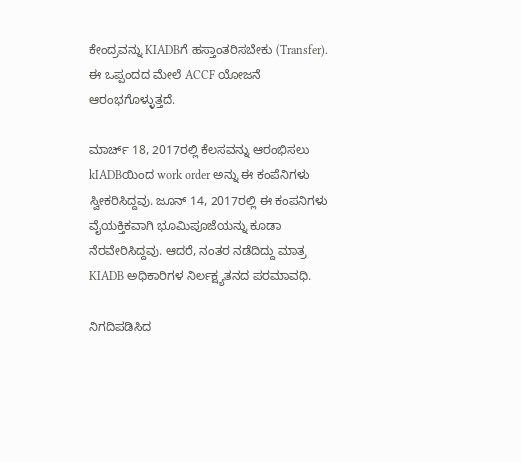ಕೇಂದ್ರವನ್ನು KIADBಗೆ ಹಸ್ತಾಂತರಿಸಬೇಕು (Transfer). ಈ ಒಪ್ಪಂದದ ಮೇಲೆ ACCF ಯೋಜನೆ ಆರಂಭಗೊಳ್ಳುತ್ತದೆ.

ಮಾರ್ಚ್‌ 18, 2017ರಲ್ಲಿ ಕೆಲಸವನ್ನು ಆರಂಭಿಸಲು kIADBಯಿಂದ work order ಅನ್ನು ಈ ಕಂಪೆನಿಗಳು ಸ್ವೀಕರಿಸಿದ್ದವು. ಜೂನ್‌ 14, 2017ರಲ್ಲಿ ಈ ಕಂಪನಿಗಳು ವೈಯಕ್ತಿಕವಾಗಿ ಭೂಮಿಪೂಜೆಯನ್ನು ಕೂಡಾ ನೆರವೇರಿಸಿದ್ದವು. ಆದರೆ, ನಂತರ ನಡೆದಿದ್ದು ಮಾತ್ರ KIADB ಅಧಿಕಾರಿಗಳ ನಿರ್ಲಕ್ಷ್ಯತನದ ಪರಮಾವಧಿ.

ನಿಗದಿಪಡಿಸಿದ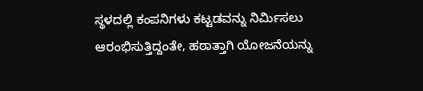ಸ್ಥಳದಲ್ಲಿ ಕಂಪನಿಗಳು ಕಟ್ಟಡವನ್ನು ನಿರ್ಮಿಸಲು ಆರಂಭಿಸುತ್ತಿದ್ದಂತೇ, ಹಠಾತ್ತಾಗಿ ಯೋಜನೆಯನ್ನು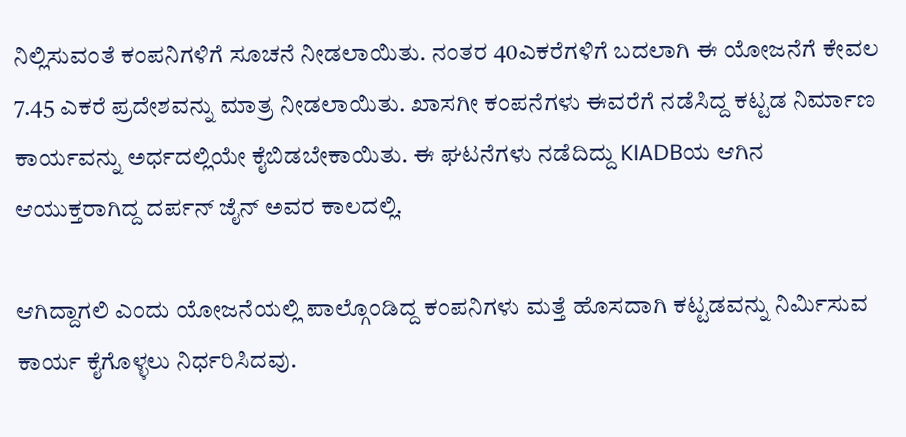ನಿಲ್ಲಿಸುವಂತೆ ಕಂಪನಿಗಳಿಗೆ ಸೂಚನೆ ನೀಡಲಾಯಿತು. ನಂತರ 40ಎಕರೆಗಳಿಗೆ ಬದಲಾಗಿ ಈ ಯೋಜನೆಗೆ ಕೇವಲ 7.45 ಎಕರೆ ಪ್ರದೇಶವನ್ನು ಮಾತ್ರ ನೀಡಲಾಯಿತು. ಖಾಸಗೀ ಕಂಪನೆಗಳು ಈವರೆಗೆ ನಡೆಸಿದ್ದ ಕಟ್ಟಡ ನಿರ್ಮಾಣ ಕಾರ್ಯವನ್ನು ಅರ್ಧದಲ್ಲಿಯೇ ಕೈಬಿಡಬೇಕಾಯಿತು. ಈ ಘಟನೆಗಳು ನಡೆದಿದ್ದು KIADBಯ ಆಗಿನ ಆಯುಕ್ತರಾಗಿದ್ದ ದರ್ಪನ್‌ ಜೈನ್‌ ಅವರ ಕಾಲದಲ್ಲಿ.

ಆಗಿದ್ದಾಗಲಿ ಎಂದು ಯೋಜನೆಯಲ್ಲಿ ಪಾಲ್ಗೊಂಡಿದ್ದ ಕಂಪನಿಗಳು ಮತ್ತೆ ಹೊಸದಾಗಿ ಕಟ್ಟಡವನ್ನು ನಿರ್ಮಿಸುವ ಕಾರ್ಯ ಕೈಗೊಳ್ಳಲು ನಿರ್ಧರಿಸಿದವು.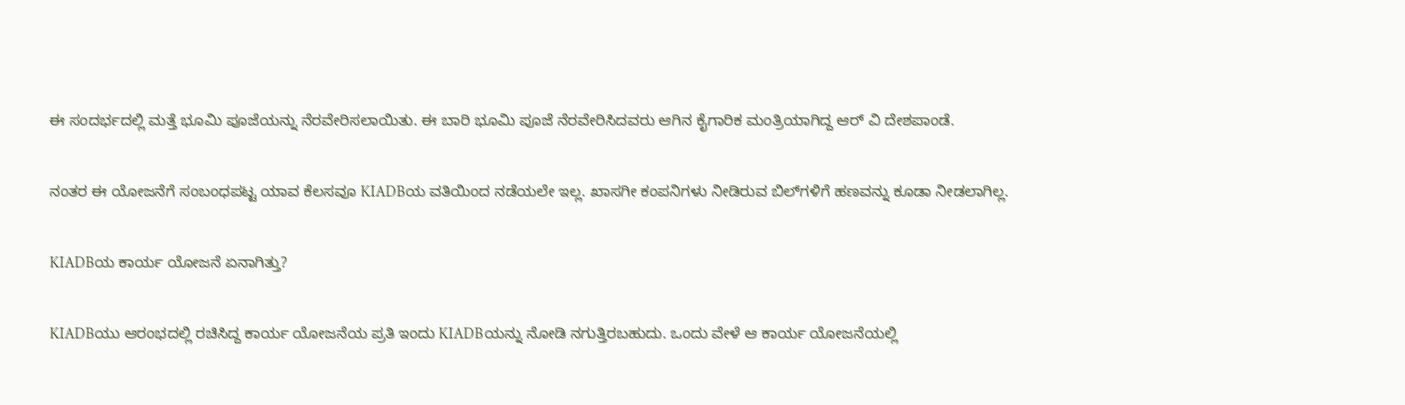ಈ ಸಂದರ್ಭದಲ್ಲಿ ಮತ್ತೆ ಭೂಮಿ ಪೂಜೆಯನ್ನು ನೆರವೇರಿಸಲಾಯಿತು. ಈ ಬಾರಿ ಭೂಮಿ ಪೂಜೆ ನೆರವೇರಿಸಿದವರು ಆಗಿನ ಕೈಗಾರಿಕ ಮಂತ್ರಿಯಾಗಿದ್ದ ಆರ್‌ ವಿ ದೇಶಪಾಂಡೆ.

ನಂತರ ಈ ಯೋಜನೆಗೆ ಸಂಬಂಧಪಟ್ಟ ಯಾವ ಕೆಲಸವೂ KIADBಯ ವತಿಯಿಂದ ನಡೆಯಲೇ ಇಲ್ಲ. ಖಾಸಗೀ ಕಂಪನಿಗಳು ನೀಡಿರುವ ಬಿಲ್‌ಗಳಿಗೆ ಹಣವನ್ನು ಕೂಡಾ ನೀಡಲಾಗಿಲ್ಲ.

KIADBಯ ಕಾರ್ಯ ಯೋಜನೆ ಏನಾಗಿತ್ತು?

KIADBಯು ಆರಂಭದಲ್ಲಿ ರಚಿಸಿದ್ದ ಕಾರ್ಯ ಯೋಜನೆಯ ಪ್ರತಿ ಇಂದು KIADBಯನ್ನು ನೋಡಿ ನಗುತ್ತಿರಬಹುದು. ಒಂದು ವೇಳೆ ಆ ಕಾರ್ಯ ಯೋಜನೆಯಲ್ಲಿ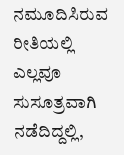ನಮೂದಿಸಿರುವ ರೀತಿಯಲ್ಲಿ ಎಲ್ಲವೂ ಸುಸೂತ್ರವಾಗಿ ನಡೆದಿದ್ದಲ್ಲಿ,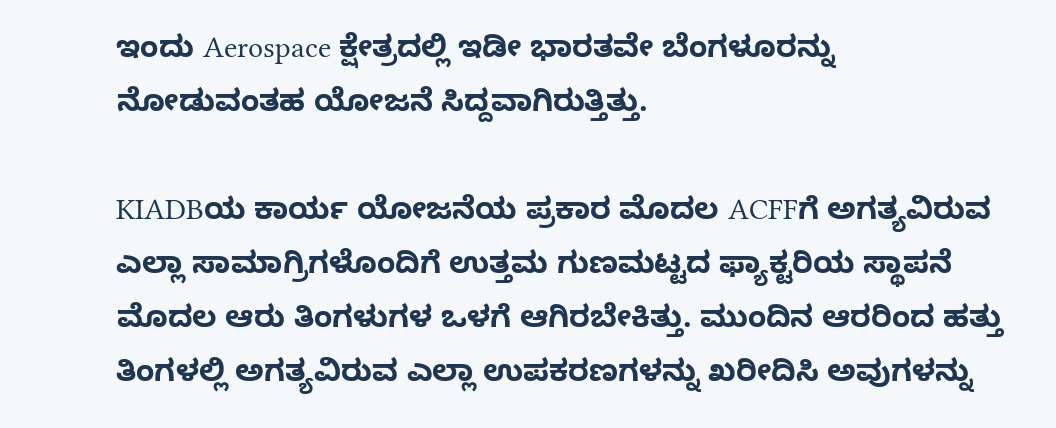ಇಂದು Aerospace ಕ್ಷೇತ್ರದಲ್ಲಿ ಇಡೀ ಭಾರತವೇ ಬೆಂಗಳೂರನ್ನು ನೋಡುವಂತಹ ಯೋಜನೆ ಸಿದ್ದವಾಗಿರುತ್ತಿತ್ತು.

KIADBಯ ಕಾರ್ಯ ಯೋಜನೆಯ ಪ್ರಕಾರ ಮೊದಲ ACFFಗೆ ಅಗತ್ಯವಿರುವ ಎಲ್ಲಾ ಸಾಮಾಗ್ರಿಗಳೊಂದಿಗೆ ಉತ್ತಮ ಗುಣಮಟ್ಟದ ಫ್ಯಾಕ್ಟರಿಯ ಸ್ಥಾಪನೆ ಮೊದಲ ಆರು ತಿಂಗಳುಗಳ ಒಳಗೆ ಆಗಿರಬೇಕಿತ್ತು. ಮುಂದಿನ ಆರರಿಂದ ಹತ್ತು ತಿಂಗಳಲ್ಲಿ ಅಗತ್ಯವಿರುವ ಎಲ್ಲಾ ಉಪಕರಣಗಳನ್ನು ಖರೀದಿಸಿ ಅವುಗಳನ್ನು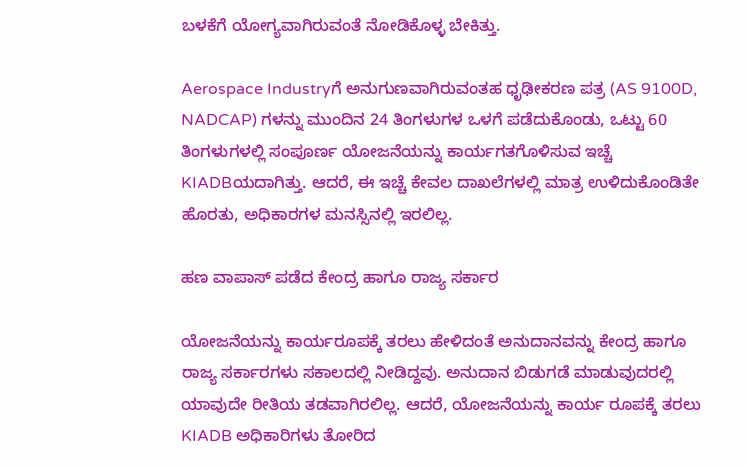ಬಳಕೆಗೆ ಯೋಗ್ಯವಾಗಿರುವಂತೆ ನೋಡಿಕೊಳ್ಳ ಬೇಕಿತ್ತು.

Aerospace Industryಗೆ ಅನುಗುಣವಾಗಿರುವಂತಹ ಧೃಢೀಕರಣ ಪತ್ರ (AS 9100D, NADCAP) ಗಳನ್ನು ಮುಂದಿನ 24 ತಿಂಗಳುಗಳ ಒಳಗೆ ಪಡೆದುಕೊಂಡು, ಒಟ್ಟು 60 ತಿಂಗಳುಗಳಲ್ಲಿ ಸಂಪೂರ್ಣ ಯೋಜನೆಯನ್ನು ಕಾರ್ಯಗತಗೊಳಿಸುವ ಇಚ್ಚೆ KIADBಯದಾಗಿತ್ತು. ಆದರೆ, ಈ ಇಚ್ಚೆ ಕೇವಲ ದಾಖಲೆಗಳಲ್ಲಿ ಮಾತ್ರ ಉಳಿದುಕೊಂಡಿತೇ ಹೊರತು, ಅಧಿಕಾರಗಳ ಮನಸ್ಸಿನಲ್ಲಿ ಇರಲಿಲ್ಲ.

ಹಣ ವಾಪಾಸ್‌ ಪಡೆದ ಕೇಂದ್ರ ಹಾಗೂ ರಾಜ್ಯ ಸರ್ಕಾರ

ಯೋಜನೆಯನ್ನು ಕಾರ್ಯರೂಪಕ್ಕೆ ತರಲು ಹೇಳಿದಂತೆ ಅನುದಾನವನ್ನು ಕೇಂದ್ರ ಹಾಗೂ ರಾಜ್ಯ ಸರ್ಕಾರಗಳು ಸಕಾಲದಲ್ಲಿ ನೀಡಿದ್ದವು. ಅನುದಾನ ಬಿಡುಗಡೆ ಮಾಡುವುದರಲ್ಲಿ ಯಾವುದೇ ರೀತಿಯ ತಡವಾಗಿರಲಿಲ್ಲ. ಆದರೆ, ಯೋಜನೆಯನ್ನು ಕಾರ್ಯ ರೂಪಕ್ಕೆ ತರಲು KIADB ಅಧಿಕಾರಿಗಳು ತೋರಿದ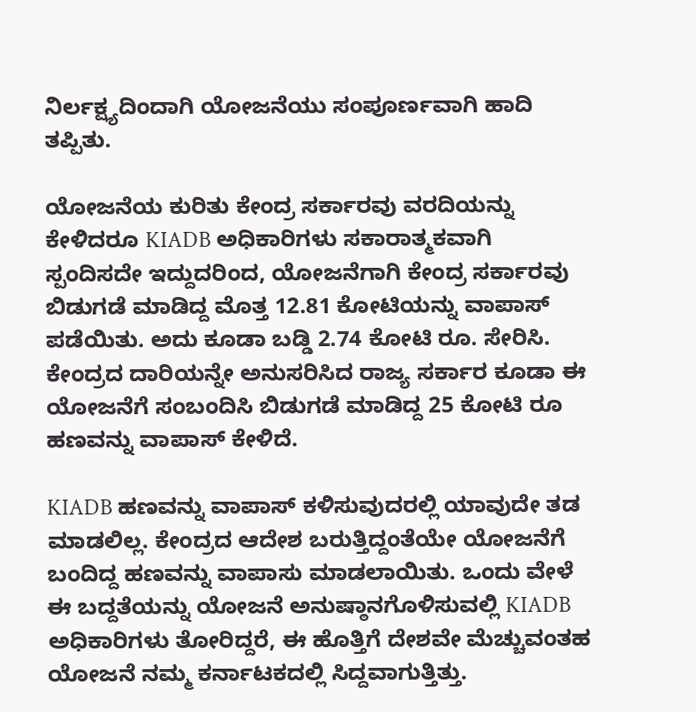ನಿರ್ಲಕ್ಷ್ಯದಿಂದಾಗಿ ಯೋಜನೆಯು ಸಂಪೂರ್ಣವಾಗಿ ಹಾದಿ ತಪ್ಪಿತು.

ಯೋಜನೆಯ ಕುರಿತು ಕೇಂದ್ರ ಸರ್ಕಾರವು ವರದಿಯನ್ನು ಕೇಳಿದರೂ KIADB ಅಧಿಕಾರಿಗಳು ಸಕಾರಾತ್ಮಕವಾಗಿ ಸ್ಪಂದಿಸದೇ ಇದ್ದುದರಿಂದ, ಯೋಜನೆಗಾಗಿ ಕೇಂದ್ರ ಸರ್ಕಾರವು ಬಿಡುಗಡೆ ಮಾಡಿದ್ದ ಮೊತ್ತ 12.81 ಕೋಟಿಯನ್ನು ವಾಪಾಸ್‌ ಪಡೆಯಿತು. ಅದು ಕೂಡಾ ಬಡ್ಡಿ 2.74 ಕೋಟಿ ರೂ. ಸೇರಿಸಿ. ಕೇಂದ್ರದ ದಾರಿಯನ್ನೇ ಅನುಸರಿಸಿದ ರಾಜ್ಯ ಸರ್ಕಾರ ಕೂಡಾ ಈ ಯೋಜನೆಗೆ ಸಂಬಂದಿಸಿ ಬಿಡುಗಡೆ ಮಾಡಿದ್ದ 25 ಕೋಟಿ ರೂ ಹಣವನ್ನು ವಾಪಾಸ್‌ ಕೇಳಿದೆ.

KIADB ಹಣವನ್ನು ವಾಪಾಸ್‌ ಕಳಿಸುವುದರಲ್ಲಿ ಯಾವುದೇ ತಡ ಮಾಡಲಿಲ್ಲ. ಕೇಂದ್ರದ ಆದೇಶ ಬರುತ್ತಿದ್ದಂತೆಯೇ ಯೋಜನೆಗೆ ಬಂದಿದ್ದ ಹಣವನ್ನು ವಾಪಾಸು ಮಾಡಲಾಯಿತು. ಒಂದು ವೇಳೆ ಈ ಬದ್ದತೆಯನ್ನು ಯೋಜನೆ ಅನುಷ್ಠಾನಗೊಳಿಸುವಲ್ಲಿ KIADB ಅಧಿಕಾರಿಗಳು ತೋರಿದ್ದರೆ, ಈ ಹೊತ್ತಿಗೆ ದೇಶವೇ ಮೆಚ್ಚುವಂತಹ ಯೋಜನೆ ನಮ್ಮ ಕರ್ನಾಟಕದಲ್ಲಿ ಸಿದ್ದವಾಗುತ್ತಿತ್ತು.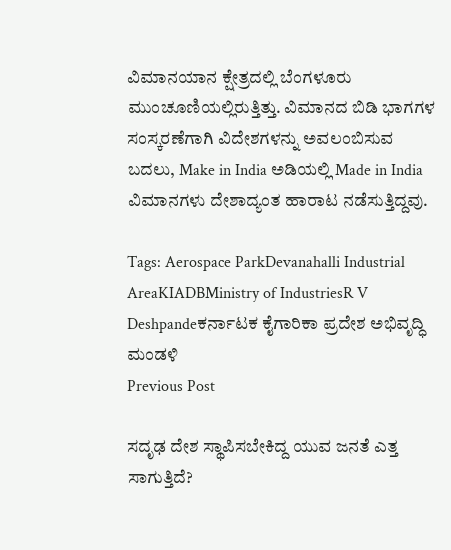ವಿಮಾನಯಾನ ಕ್ಷೇತ್ರದಲ್ಲಿ ಬೆಂಗಳೂರು ಮುಂಚೂಣಿಯಲ್ಲಿರುತ್ತಿತ್ತು. ವಿಮಾನದ ಬಿಡಿ ಭಾಗಗಳ ಸಂಸ್ಕರಣೆಗಾಗಿ ವಿದೇಶಗಳನ್ನು ಅವಲಂಬಿಸುವ ಬದಲು, Make in India ಅಡಿಯಲ್ಲಿ Made in India ವಿಮಾನಗಳು ದೇಶಾದ್ಯಂತ ಹಾರಾಟ ನಡೆಸುತ್ತಿದ್ದವು.

Tags: Aerospace ParkDevanahalli Industrial AreaKIADBMinistry of IndustriesR V Deshpandeಕರ್ನಾಟಕ ಕೈಗಾರಿಕಾ ಪ್ರದೇಶ ಅಭಿವೃದ್ಧಿ ಮಂಡಳಿ
Previous Post

ಸದೃಢ ದೇಶ ಸ್ಥಾಪಿಸಬೇಕಿದ್ದ ಯುವ ಜನತೆ ಎತ್ತ ಸಾಗುತ್ತಿದೆ?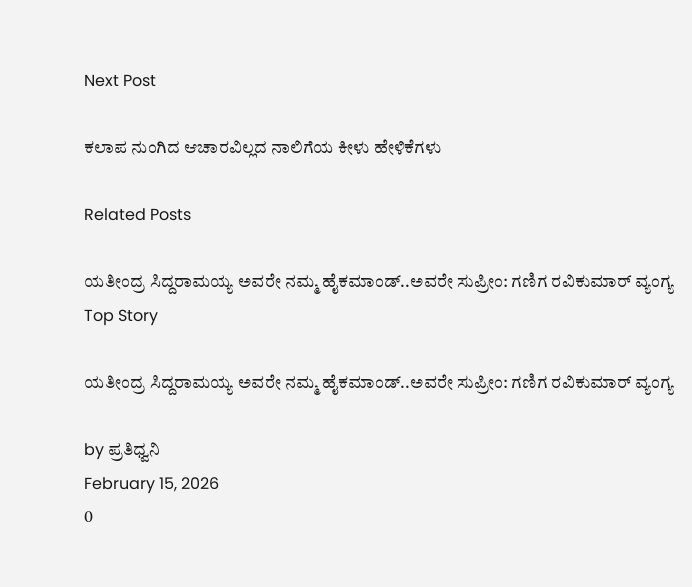Next Post

ಕಲಾಪ ನುಂಗಿದ ಆಚಾರವಿಲ್ಲದ ನಾಲಿಗೆಯ ಕೀಳು ಹೇಳಿಕೆಗಳು

Related Posts

ಯತೀಂದ್ರ ಸಿದ್ದರಾಮಯ್ಯ ಅವರೇ ನಮ್ಮ ಹೈಕಮಾಂಡ್..ಅವರೇ ಸುಪ್ರೀಂ: ಗಣಿಗ ರವಿಕುಮಾರ್ ವ್ಯಂಗ್ಯ
Top Story

ಯತೀಂದ್ರ ಸಿದ್ದರಾಮಯ್ಯ ಅವರೇ ನಮ್ಮ ಹೈಕಮಾಂಡ್..ಅವರೇ ಸುಪ್ರೀಂ: ಗಣಿಗ ರವಿಕುಮಾರ್ ವ್ಯಂಗ್ಯ

by ಪ್ರತಿಧ್ವನಿ
February 15, 2026
0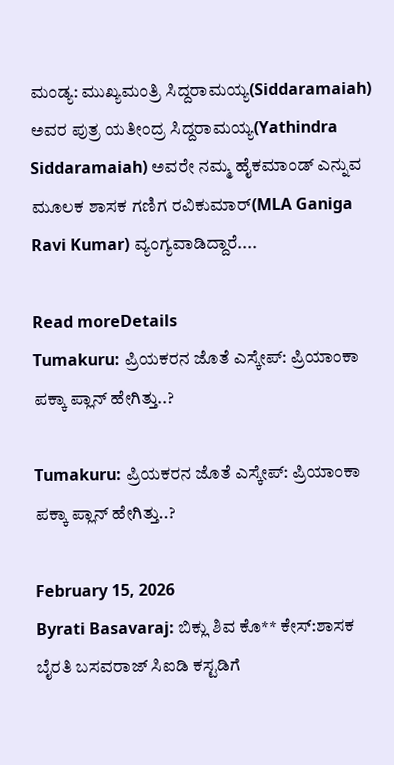ಮಂಡ್ಯ: ಮುಖ್ಯಮಂತ್ರಿ ಸಿದ್ದರಾಮಯ್ಯ(Siddaramaiah) ಅವರ ಪುತ್ರ ಯತೀಂದ್ರ ಸಿದ್ದರಾಮಯ್ಯ(Yathindra Siddaramaiah) ಅವರೇ ನಮ್ಮ ಹೈಕಮಾಂಡ್ ಎನ್ನುವ ಮೂಲಕ ಶಾಸಕ ಗಣಿಗ ರವಿಕುಮಾರ್(MLA Ganiga Ravi Kumar) ವ್ಯಂಗ್ಯವಾಡಿದ್ದಾರೆ....

Read moreDetails
Tumakuru: ಪ್ರಿಯಕರನ ಜೊತೆ ಎಸ್ಕೇಪ್‌: ಪ್ರಿಯಾಂಕಾ ಪಕ್ಕಾ ಪ್ಲಾನ್‌ ಹೇಗಿತ್ತು..?

Tumakuru: ಪ್ರಿಯಕರನ ಜೊತೆ ಎಸ್ಕೇಪ್‌: ಪ್ರಿಯಾಂಕಾ ಪಕ್ಕಾ ಪ್ಲಾನ್‌ ಹೇಗಿತ್ತು..?

February 15, 2026
Byrati Basavaraj: ಬಿಕ್ಲು ಶಿವ ಕೊ** ಕೇಸ್:ಶಾಸಕ ಬೈರತಿ ಬಸವರಾಜ್ ಸಿಐಡಿ ಕಸ್ಟಡಿಗೆ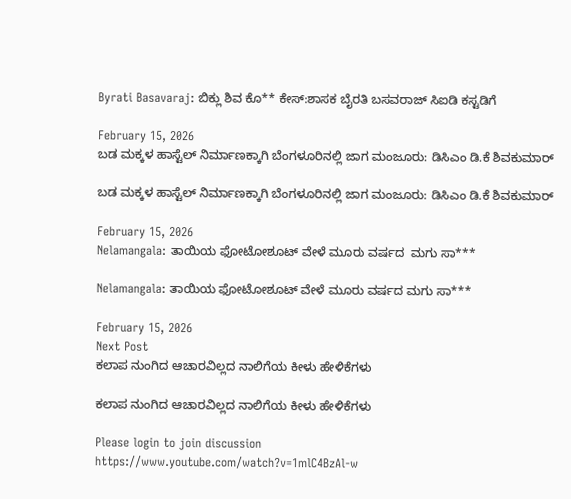Byrati Basavaraj: ಬಿಕ್ಲು ಶಿವ ಕೊ** ಕೇಸ್:ಶಾಸಕ ಬೈರತಿ ಬಸವರಾಜ್ ಸಿಐಡಿ ಕಸ್ಟಡಿಗೆ

February 15, 2026
ಬಡ ಮಕ್ಕಳ ಹಾಸ್ಟೆಲ್ ನಿರ್ಮಾಣಕ್ಕಾಗಿ ಬೆಂಗಳೂರಿನಲ್ಲಿ ಜಾಗ ಮಂಜೂರು: ಡಿಸಿಎಂ ಡಿ.ಕೆ ಶಿವಕುಮಾರ್

ಬಡ ಮಕ್ಕಳ ಹಾಸ್ಟೆಲ್ ನಿರ್ಮಾಣಕ್ಕಾಗಿ ಬೆಂಗಳೂರಿನಲ್ಲಿ ಜಾಗ ಮಂಜೂರು: ಡಿಸಿಎಂ ಡಿ.ಕೆ ಶಿವಕುಮಾರ್

February 15, 2026
Nelamangala: ತಾಯಿಯ ಫೋಟೋಶೂಟ್ ವೇಳೆ ಮೂರು ವರ್ಷದ  ಮಗು ಸಾ***

Nelamangala: ತಾಯಿಯ ಫೋಟೋಶೂಟ್ ವೇಳೆ ಮೂರು ವರ್ಷದ ಮಗು ಸಾ***

February 15, 2026
Next Post
ಕಲಾಪ ನುಂಗಿದ ಆಚಾರವಿಲ್ಲದ ನಾಲಿಗೆಯ ಕೀಳು ಹೇಳಿಕೆಗಳು

ಕಲಾಪ ನುಂಗಿದ ಆಚಾರವಿಲ್ಲದ ನಾಲಿಗೆಯ ಕೀಳು ಹೇಳಿಕೆಗಳು

Please login to join discussion
https://www.youtube.com/watch?v=1mlC4BzAl-w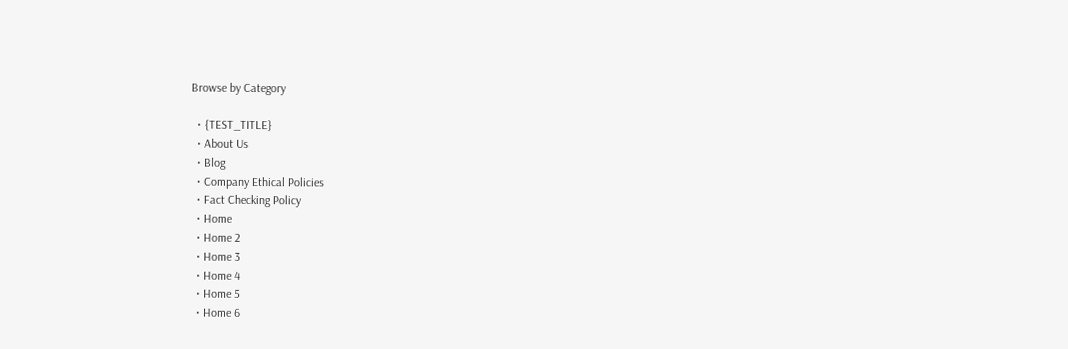Browse by Category

  • {TEST_TITLE}
  • About Us
  • Blog
  • Company Ethical Policies
  • Fact Checking Policy
  • Home
  • Home 2
  • Home 3
  • Home 4
  • Home 5
  • Home 6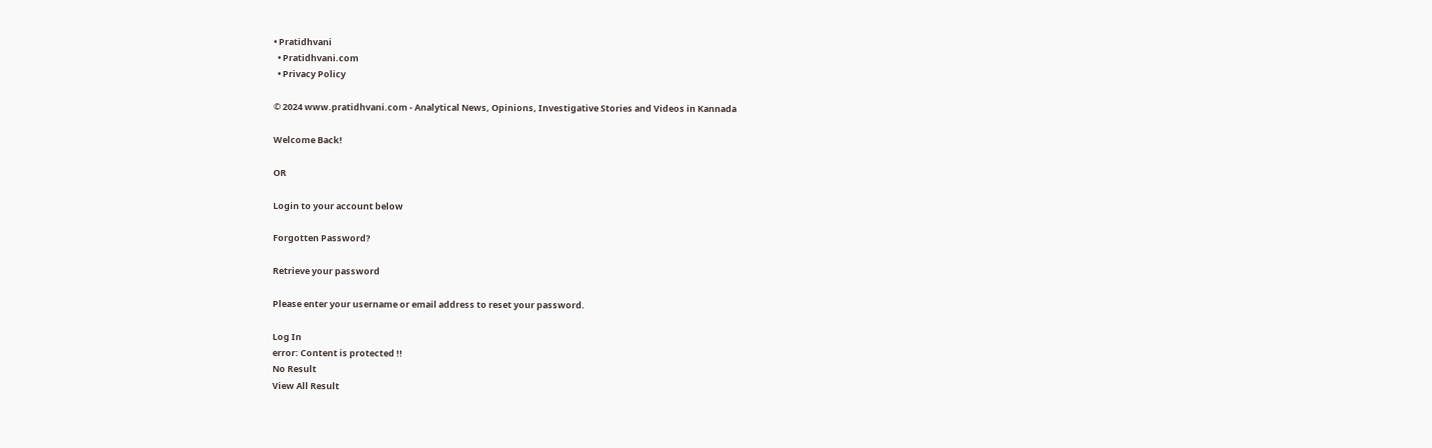• Pratidhvani
  • Pratidhvani.com
  • Privacy Policy

© 2024 www.pratidhvani.com - Analytical News, Opinions, Investigative Stories and Videos in Kannada

Welcome Back!

OR

Login to your account below

Forgotten Password?

Retrieve your password

Please enter your username or email address to reset your password.

Log In
error: Content is protected !!
No Result
View All Result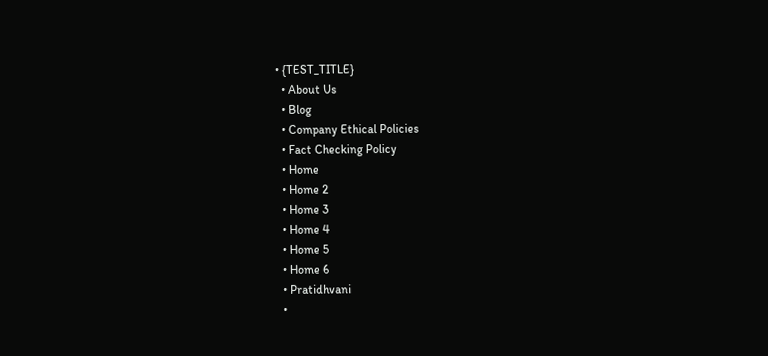• {TEST_TITLE}
  • About Us
  • Blog
  • Company Ethical Policies
  • Fact Checking Policy
  • Home
  • Home 2
  • Home 3
  • Home 4
  • Home 5
  • Home 6
  • Pratidhvani
  •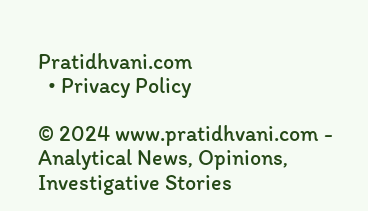Pratidhvani.com
  • Privacy Policy

© 2024 www.pratidhvani.com - Analytical News, Opinions, Investigative Stories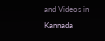and Videos in Kannada